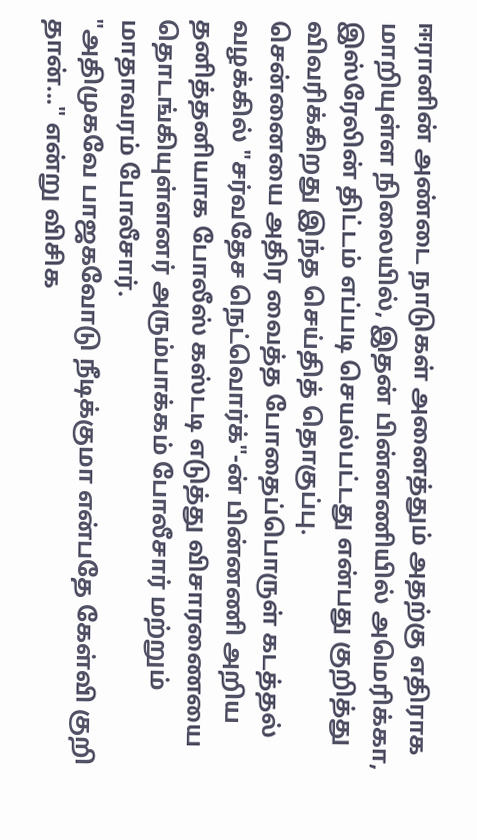ஈரானின் அண்டை நாடுகள் அனைத்தும் அதற்கு எதிராக மாறியுள்ள நிலையில், இதன் பின்னணியில் அமெரிக்கா, இஸ்ரேலின் திட்டம் எப்படி செயல்பட்டது என்பது குறித்து விவரிக்கிறது இந்த செய்தித் தொகுப்பு.
சென்னையை அதிர வைத்த போதைப்பொருள் கடத்தல் வழக்கில் "சர்வதேச நெட்வொர்க்"-ன் பின்னணி அறிய தனித்தனியாக போலீஸ் கஸ்டடி எடுத்து விசாரணையை தொடங்கியுள்ளனர் அரும்பாக்கம் போலீசார் மற்றும் மாதாவரம் போலீசார்.
"அதிமுகவே பாஜகவோடு நீடிக்குமா என்பதே கேள்வி குறி தான்..." என்று விசிக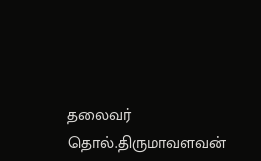தலைவர் தொல்.திருமாவளவன்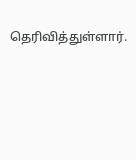தெரிவித்துள்ளார்.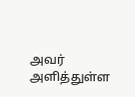அவர் அளித்துள்ள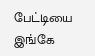பேட்டியை இங்கே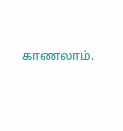காணலாம்.